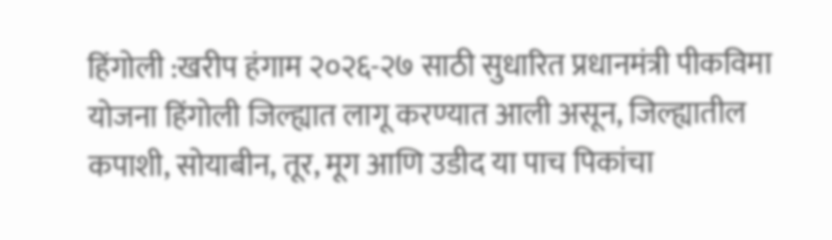हिंगोली :खरीप हंगाम २०२६-२७ साठी सुधारित प्रधानमंत्री पीकविमा योजना हिंगोली जिल्ह्यात लागू करण्यात आली असून, जिल्ह्यातील कपाशी, सोयाबीन, तूर, मूग आणि उडीद या पाच पिकांचा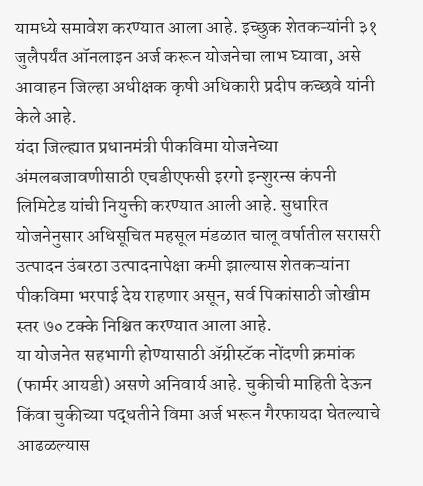यामध्ये समावेश करण्यात आला आहे. इच्छुक शेतकऱ्यांनी ३१ जुलैपर्यंत ऑनलाइन अर्ज करून योजनेचा लाभ घ्यावा, असे आवाहन जिल्हा अधीक्षक कृषी अधिकारी प्रदीप कच्छवे यांनी केले आहे.
यंदा जिल्ह्यात प्रधानमंत्री पीकविमा योजनेच्या अंमलबजावणीसाठी एचडीएफसी इरगो इन्शुरन्स कंपनी लिमिटेड यांची नियुक्ती करण्यात आली आहे. सुधारित योजनेनुसार अधिसूचित महसूल मंडळात चालू वर्षातील सरासरी उत्पादन उंबरठा उत्पादनापेक्षा कमी झाल्यास शेतकऱ्यांना पीकविमा भरपाई देय राहणार असून, सर्व पिकांसाठी जोखीम स्तर ७० टक्के निश्चित करण्यात आला आहे.
या योजनेत सहभागी होण्यासाठी ॲग्रीस्टॅक नोंदणी क्रमांक (फार्मर आयडी) असणे अनिवार्य आहे. चुकीची माहिती देऊन किंवा चुकीच्या पद्धतीने विमा अर्ज भरून गैरफायदा घेतल्याचे आढळल्यास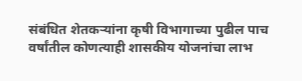संबंधित शेतकऱ्यांना कृषी विभागाच्या पुढील पाच वर्षांतील कोणत्याही शासकीय योजनांचा लाभ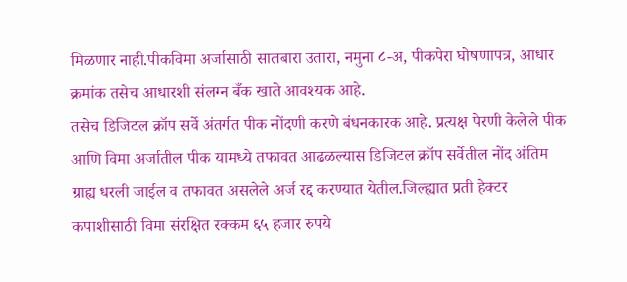मिळणार नाही.पीकविमा अर्जासाठी सातबारा उतारा, नमुना ८-अ, पीकपेरा घोषणापत्र, आधार क्रमांक तसेच आधारशी संलग्न बँक खाते आवश्यक आहे.
तसेच डिजिटल क्रॉप सर्वे अंतर्गत पीक नोंदणी करणे बंधनकारक आहे. प्रत्यक्ष पेरणी केलेले पीक आणि विमा अर्जातील पीक यामध्ये तफावत आढळल्यास डिजिटल क्रॉप सर्वेतील नोंद अंतिम ग्राह्य धरली जाईल व तफावत असलेले अर्ज रद्द करण्यात येतील.जिल्ह्यात प्रती हेक्टर कपाशीसाठी विमा संरक्षित रक्कम ६५ हजार रुपये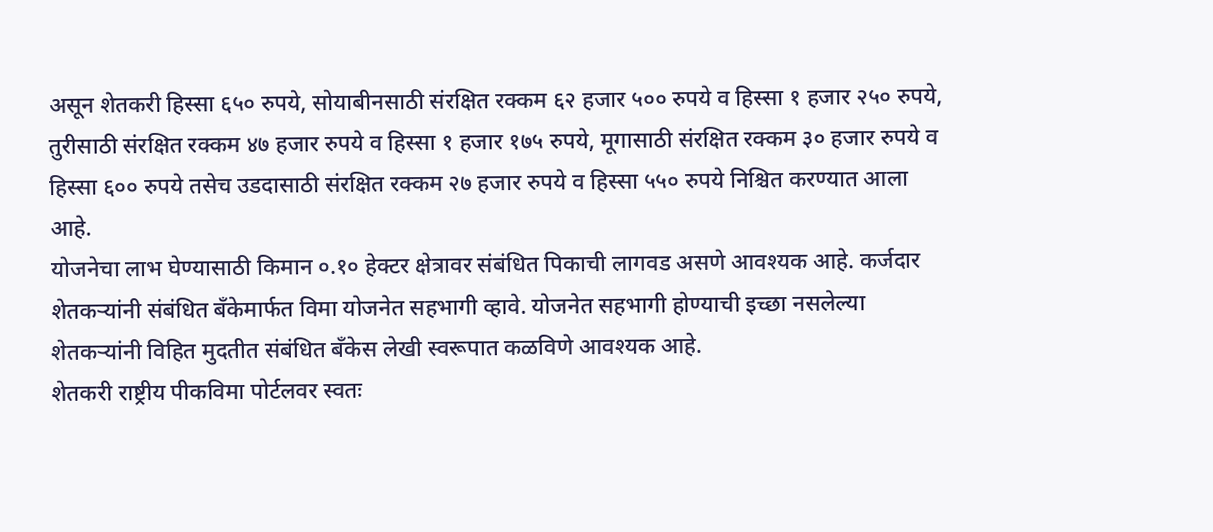असून शेतकरी हिस्सा ६५० रुपये, सोयाबीनसाठी संरक्षित रक्कम ६२ हजार ५०० रुपये व हिस्सा १ हजार २५० रुपये, तुरीसाठी संरक्षित रक्कम ४७ हजार रुपये व हिस्सा १ हजार १७५ रुपये, मूगासाठी संरक्षित रक्कम ३० हजार रुपये व हिस्सा ६०० रुपये तसेच उडदासाठी संरक्षित रक्कम २७ हजार रुपये व हिस्सा ५५० रुपये निश्चित करण्यात आला आहे.
योजनेचा लाभ घेण्यासाठी किमान ०.१० हेक्टर क्षेत्रावर संबंधित पिकाची लागवड असणे आवश्यक आहे. कर्जदार शेतकऱ्यांनी संबंधित बँकेमार्फत विमा योजनेत सहभागी व्हावे. योजनेत सहभागी होण्याची इच्छा नसलेल्या शेतकऱ्यांनी विहित मुदतीत संबंधित बँकेस लेखी स्वरूपात कळविणे आवश्यक आहे.
शेतकरी राष्ट्रीय पीकविमा पोर्टलवर स्वतः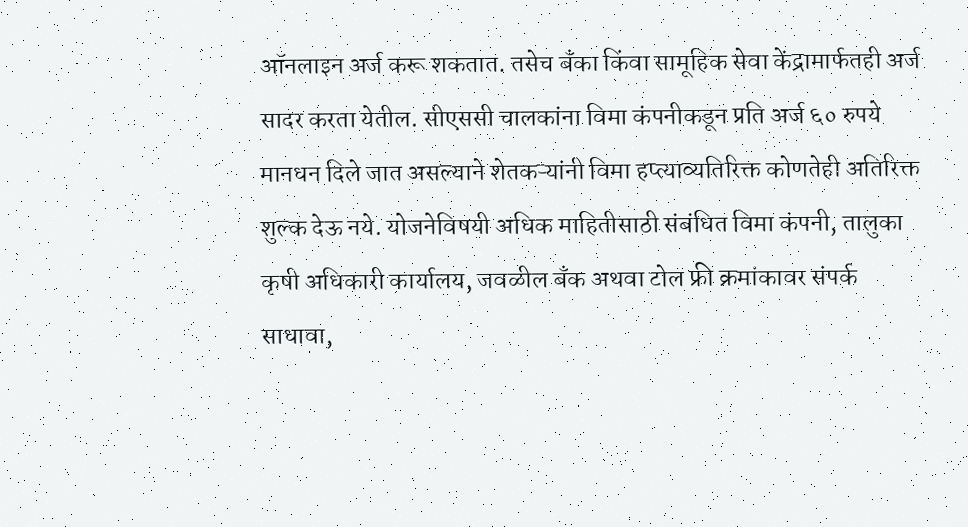ऑनलाइन अर्ज करू शकतात. तसेच बँका किंवा सामूहिक सेवा केंद्रामार्फतही अर्ज सादर करता येतील. सीएससी चालकांना विमा कंपनीकडून प्रति अर्ज ६० रुपये मानधन दिले जात असल्याने शेतकऱ्यांनी विमा हप्त्याव्यतिरिक्त कोणतेही अतिरिक्त शुल्क देऊ नये. योजनेविषयी अधिक माहितीसाठी संबंधित विमा कंपनी, तालुका कृषी अधिकारी कार्यालय, जवळील बँक अथवा टोल फ्री क्रमांकावर संपर्क साधावा,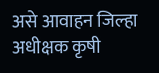असे आवाहन जिल्हा अधीक्षक कृषी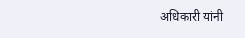अधिकारी यांनी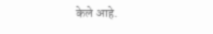केले आहे.